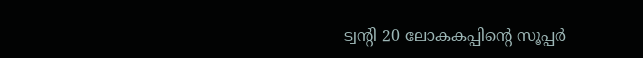ട്വന്‍റി 20 ലോകകപ്പിന്‍റെ സൂപ്പര്‍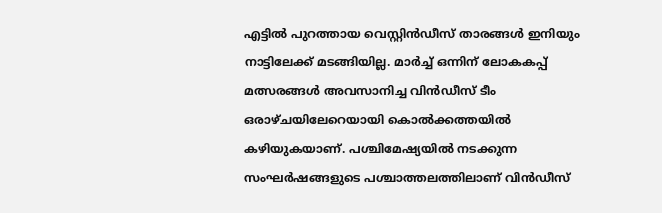എട്ടില്‍ പുറത്തായ വെസ്റ്റിന്‍ഡീസ് താരങ്ങള്‍ ഇനിയും നാട്ടിലേക്ക് മടങ്ങിയില്ല. മാര്‍ച്ച് ഒന്നിന് ലോകകപ്പ് മത്സരങ്ങള്‍ അവസാനിച്ച വിന്‍ഡീസ് ടീം ഒരാഴ്ചയിലേറെയായി കൊല്‍ക്കത്തയില്‍ കഴിയുകയാണ്. പശ്ചിമേഷ്യയില്‍ നടക്കുന്ന സംഘര്‍ഷങ്ങളുടെ പശ്ചാത്തലത്തിലാണ് വിന്‍ഡീസ്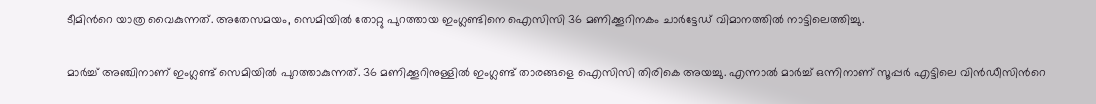ടീമിന്‍റെ യാത്ര വൈകുന്നത്. അതേസമയം, സെമിയില്‍ തോറ്റു പുറത്തായ ഇംഗ്ലണ്ടിനെ ഐസിസി 36 മണിക്കൂറിനകം ചാര്‍ട്ടേഡ് വിമാനത്തില്‍ നാട്ടിലെത്തിച്ചു.

മാര്‍ച്ച് അഞ്ചിനാണ് ഇംഗ്ലണ്ട് സെമിയില്‍ പുറത്താകുന്നത്. 36 മണിക്കൂറിനുള്ളില്‍ ഇംഗ്ലണ്ട് താരങ്ങളെ ഐസിസി തിരികെ അയച്ചു. എന്നാല്‍ മാര്‍ച്ച് ഒന്നിനാണ് സൂപ്പര്‍ എട്ടിലെ വിന്‍ഡീസിന്‍റെ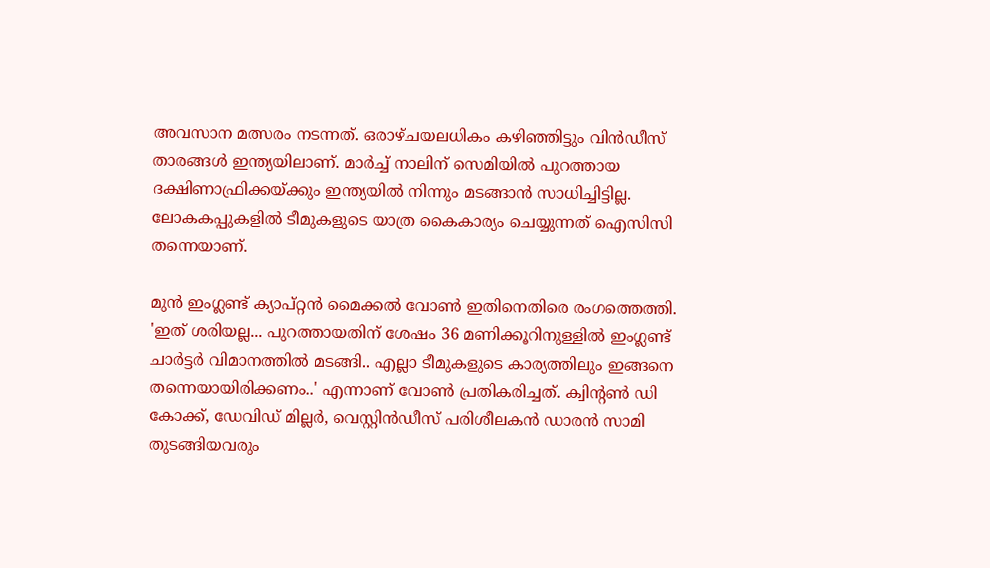അവസാന മത്സരം നടന്നത്. ഒരാഴ്ചയലധികം കഴിഞ്ഞിട്ടും വിന്‍ഡീസ് താരങ്ങള്‍ ഇന്ത്യയിലാണ്. മാര്‍ച്ച് നാലിന് സെമിയില്‍ പുറത്തായ ദക്ഷിണാഫ്രിക്കയ്ക്കും ഇന്ത്യയില്‍ നിന്നും മടങ്ങാന്‍ സാധിച്ചിട്ടില്ല. ലോകകപ്പുകളില്‍ ടീമുകളുടെ യാത്ര കൈകാര്യം ചെയ്യുന്നത് ഐസിസി തന്നെയാണ്.

മുന്‍ ഇംഗ്ലണ്ട് ക്യാപ്റ്റന്‍ മൈക്കല്‍ വോണ്‍ ഇതിനെതിരെ രംഗത്തെത്തി. 'ഇത് ശരിയല്ല... പുറത്തായതിന് ശേഷം 36 മണിക്കൂറിനുള്ളിൽ ഇംഗ്ലണ്ട് ചാർട്ടർ വിമാനത്തിൽ മടങ്ങി.. എല്ലാ ടീമുകളുടെ കാര്യത്തിലും ഇങ്ങനെ തന്നെയായിരിക്കണം..' എന്നാണ് വോണ്‍ പ്രതികരിച്ചത്. ക്വിന്റൺ ഡി കോക്ക്, ഡേവിഡ് മില്ലർ, വെസ്റ്റിൻഡീസ് പരിശീലകൻ ഡാരൻ സാമി തുടങ്ങിയവരും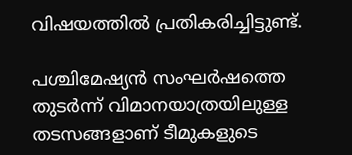വിഷയത്തില്‍ പ്രതികരിച്ചിട്ടുണ്ട്.

പശ്ചിമേഷ്യന്‍ സംഘര്‍ഷത്തെ തുടര്‍ന്ന് വിമാനയാത്രയിലുള്ള തടസങ്ങളാണ് ടീമുകളുടെ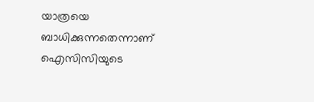യാത്രയെ ബാധിക്കുന്നതെന്നാണ് ഐസിസിയുടെ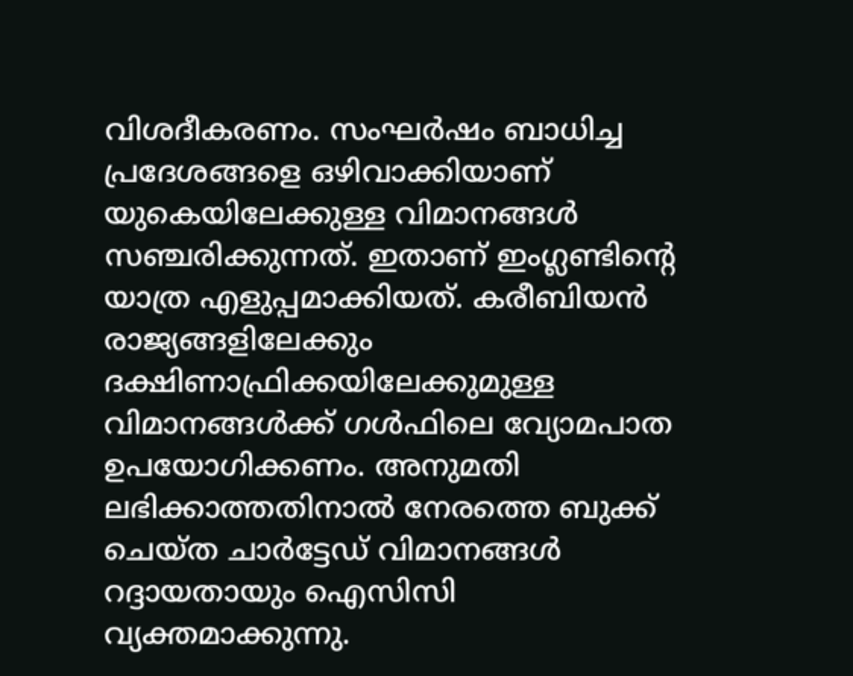വിശദീകരണം. സംഘര്‍ഷം ബാധിച്ച പ്രദേശങ്ങളെ ഒഴിവാക്കിയാണ് യുകെയിലേക്കുള്ള വിമാനങ്ങള്‍ സഞ്ചരിക്കുന്നത്. ഇതാണ് ഇംഗ്ലണ്ടിന്‍റെ യാത്ര എളുപ്പമാക്കിയത്. കരീബിയന്‍ രാജ്യങ്ങളിലേക്കും ദക്ഷിണാഫ്രിക്കയിലേക്കുമുള്ള വിമാനങ്ങള്‍ക്ക് ഗള്‍ഫിലെ വ്യോമപാത ഉപയോഗിക്കണം. അനുമതി ലഭിക്കാത്തതിനാല്‍ നേരത്തെ ബുക്ക് ചെയ്ത ചാര്‍ട്ടേഡ് വിമാനങ്ങള്‍ റദ്ദായതായും ഐസിസി വ്യക്തമാക്കുന്നു.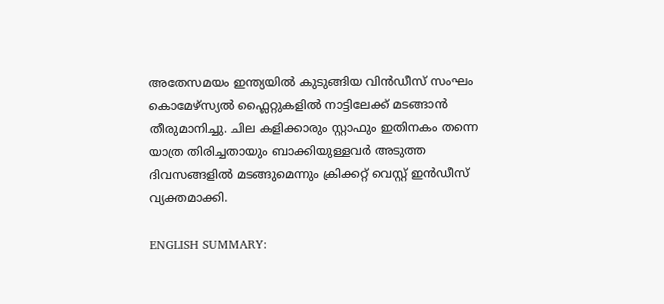അതേസമയം ഇന്ത്യയില്‍ കുടുങ്ങിയ വിന്‍ഡീസ് സംഘം കൊമേഴ്സ്യൽ ഫ്ലൈറ്റുകളിൽ നാട്ടിലേക്ക് മടങ്ങാന്‍ തീരുമാനിച്ചു. ചില കളിക്കാരും സ്റ്റാഫും ഇതിനകം തന്നെ യാത്ര തിരിച്ചതായും ബാക്കിയുള്ളവർ അടുത്ത ദിവസങ്ങളില്‍ മടങ്ങുമെന്നും ക്രിക്കറ്റ് വെസ്റ്റ് ഇൻഡീസ് വ്യക്തമാക്കി.

ENGLISH SUMMARY: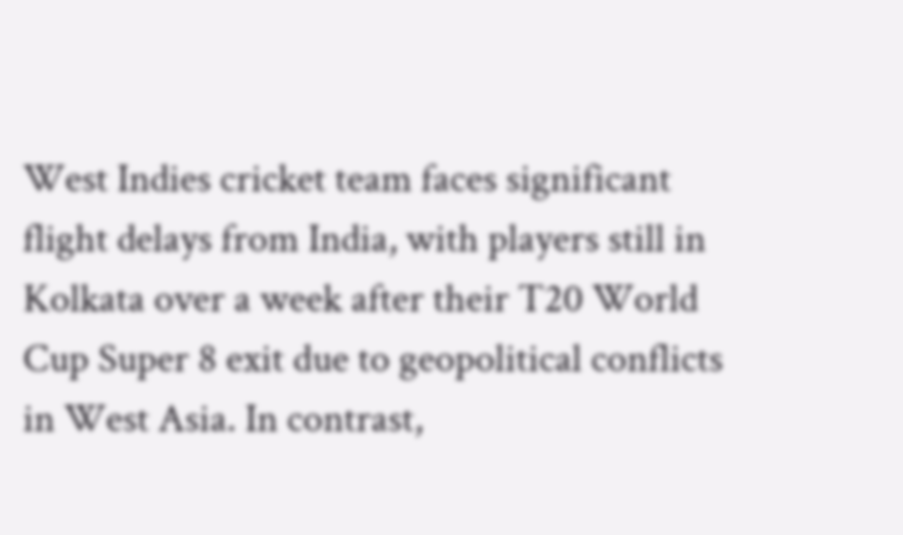West Indies cricket team faces significant flight delays from India, with players still in Kolkata over a week after their T20 World Cup Super 8 exit due to geopolitical conflicts in West Asia. In contrast,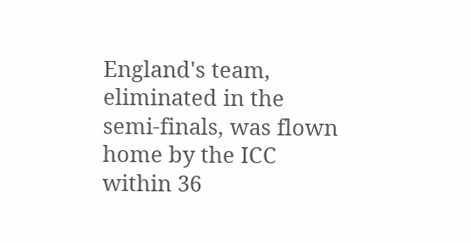England's team, eliminated in the semi-finals, was flown home by the ICC within 36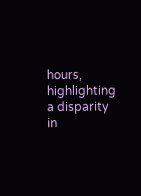hours, highlighting a disparity in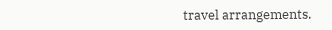travel arrangements.